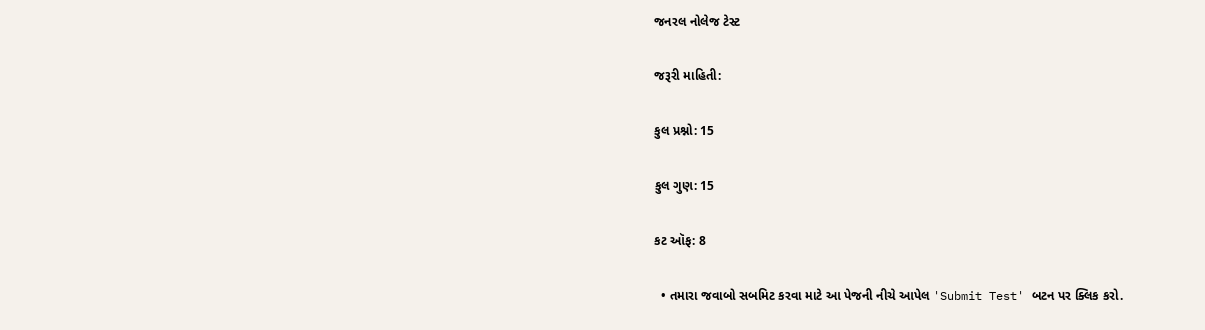જનરલ નોલેજ ટેસ્ટ

જરૂરી માહિતી:

કુલ પ્રશ્નો: 15

કુલ ગુણ: 15

કટ ઑફ: 8

  • તમારા જવાબો સબમિટ કરવા માટે આ પેજની નીચે આપેલ 'Submit Test' બટન પર ક્લિક કરો.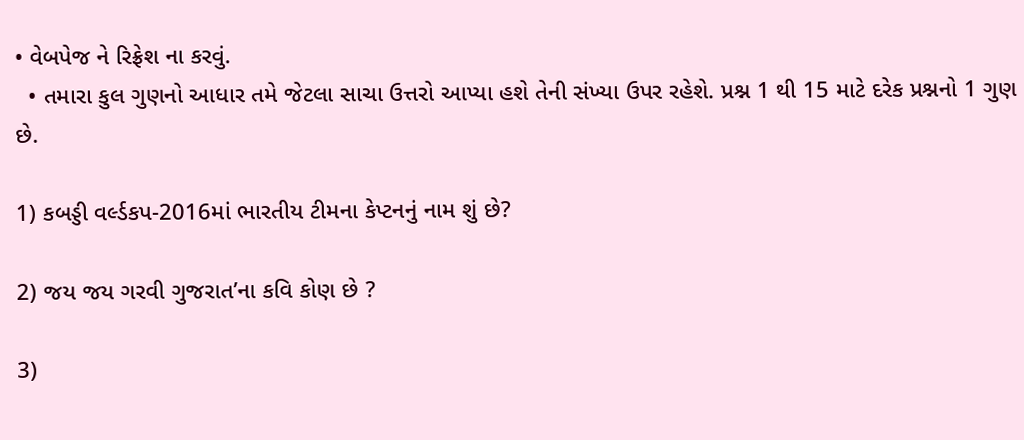• વેબપેજ ને રિફ્રેશ ના કરવું.
  • તમારા કુલ ગુણનો આધાર તમે જેટલા સાચા ઉત્તરો આપ્યા હશે તેની સંખ્યા ઉપર રહેશે. પ્રશ્ન 1 થી 15 માટે દરેક પ્રશ્નનો 1 ગુણ છે.

1) કબડ્ડી વર્લ્ડકપ-2016માં ભારતીય ટીમના કેપ્ટનનું નામ શું છે?

2) જય જય ગરવી ગુજરાત’ના કવિ કોણ છે ?

3)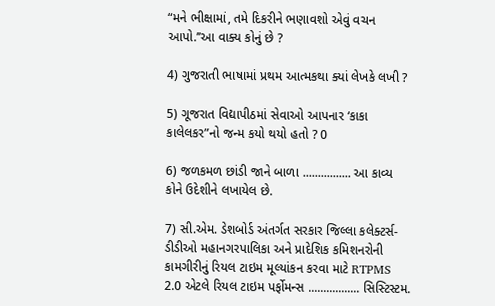“મને ભીક્ષામાં, તમે દિકરીને ભણાવશો એવું વચન આપો.’’આ વાક્ય કોનું છે ?

4) ગુજરાતી ભાષામાં પ્રથમ આત્મકથા ક્યાં લેખકે લખી ?

5) ગૂજરાત વિદ્યાપીઠમાં સેવાઓ આપનાર ‘કાકા કાલેલકર”નો જન્મ કયો થયો હતો ? 0

6) જળકમળ છાંડી જાને બાળા ................ આ કાવ્ય કોને ઉદેશીને લખાયેલ છે.

7) સી.એમ. ડેશબોર્ડ અંતર્ગત સરકાર જિલ્લા કલેક્ટર્સ-ડીડીઓ મહાનગરપાલિકા અને પ્રાદેશિક કમિશનરોની કામગીરીનું રિયલ ટાઇમ મૂલ્યાંકન કરવા માટે RTPMS 2.0 એટલે રિયલ ટાઇમ પર્ફોમન્સ ................. સિસ્ટિસ્ટમ.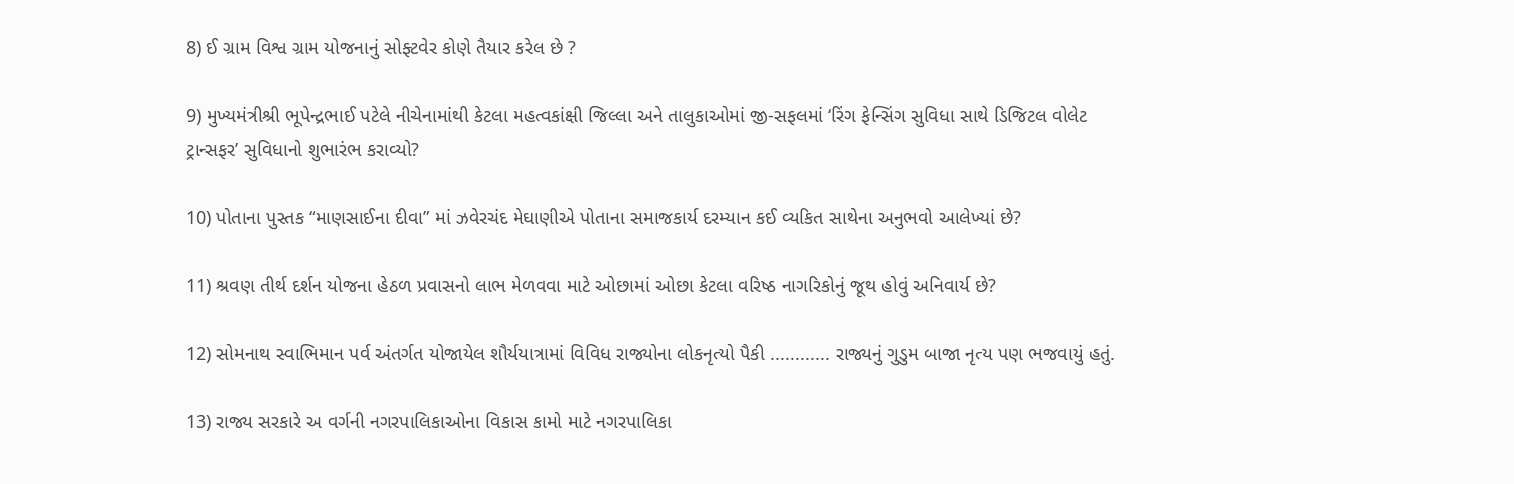8) ઈ ગ્રામ વિશ્વ ગ્રામ યોજનાનું સોફ્ટવેર કોણે તૈયાર કરેલ છે ?

9) મુખ્યમંત્રીશ્રી ભૂપેન્દ્રભાઈ પટેલે નીચેનામાંથી કેટલા મહત્વકાંક્ષી જિલ્લા અને તાલુકાઓમાં જી-સફલમાં ‘રિંગ ફેન્સિંગ સુવિધા સાથે ડિજિટલ વોલેટ ટ્રાન્સફર’ સુવિધાનો શુભારંભ કરાવ્યો?

10) પોતાના પુસ્તક “માણસાઈના દીવા” માં ઝવેરચંદ મેઘાણીએ પોતાના સમાજકાર્ય દરમ્યાન કઈ વ્યકિત સાથેના અનુભવો આલેખ્યાં છે?

11) શ્રવણ તીર્થ દર્શન યોજના હેઠળ પ્રવાસનો લાભ મેળવવા માટે ઓછામાં ઓછા કેટલા વરિષ્ઠ નાગરિકોનું જૂથ હોવું અનિવાર્ય છે?

12) સોમનાથ સ્વાભિમાન પર્વ અંતર્ગત યોજાયેલ શૌર્યયાત્રામાં વિવિધ રાજ્યોના લોકનૃત્યો પૈકી ............ રાજ્યનું ગુડુમ બાજા નૃત્ય પણ ભજવાયું હતું.

13) રાજ્ય સરકારે અ વર્ગની નગરપાલિકાઓના વિકાસ કામો માટે નગરપાલિકા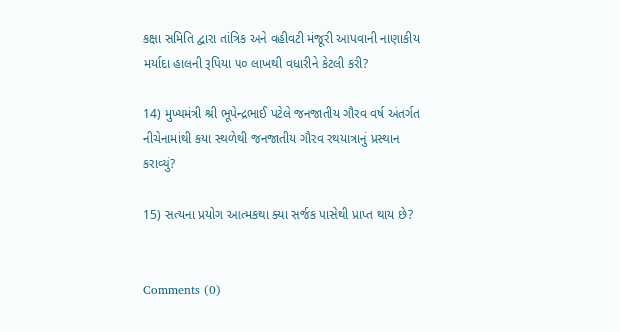કક્ષા સમિતિ દ્વારા તાંત્રિક અને વહીવટી મંજૂરી આપવાની નાણાકીય મર્યાદા હાલની રૂપિયા ૫૦ લાખથી વધારીને કેટલી કરી?

14) મુખ્યમંત્રી શ્રી ભૂપેન્દ્રભાઈ પટેલે જનજાતીય ગૌરવ વર્ષ અંતર્ગત નીચેનામાંથી કયા સ્થળેથી જનજાતીય ગૌરવ રથયાત્રાનું પ્રસ્થાન કરાવ્યું?

15) સત્યના પ્રયોગ આત્મકથા ક્યા સર્જક પાસેથી પ્રાપ્ત થાય છે?


Comments (0)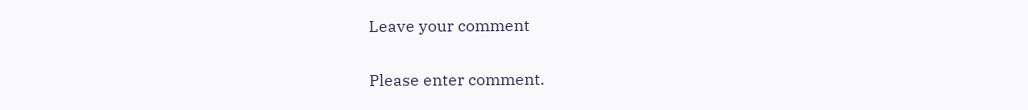Leave your comment

Please enter comment.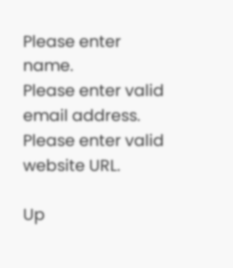Please enter name.
Please enter valid email address.
Please enter valid website URL.

Up